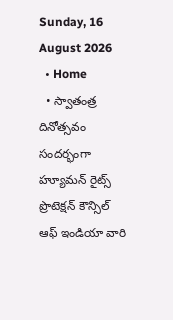Sunday, 16 August 2026
  • Home
  • స్వాతంత్ర దినోత్సవం సందర్భంగా హ్యూమన్ రైట్స్ ప్రొటెక్షన్ కౌన్సిల్ ఆఫ్ ఇండియా వారి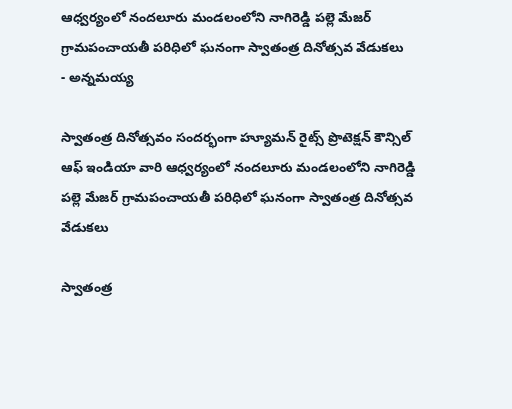ఆధ్వర్యంలో నందలూరు మండలంలోని నాగిరెడ్డి పల్లె మేజర్ గ్రామపంచాయతీ పరిధిలో ఘనంగా స్వాతంత్ర దినోత్సవ వేడుకలు
- అన్నమయ్య

స్వాతంత్ర దినోత్సవం సందర్భంగా హ్యూమన్ రైట్స్ ప్రొటెక్షన్ కౌన్సిల్ ఆఫ్ ఇండియా వారి ఆధ్వర్యంలో నందలూరు మండలంలోని నాగిరెడ్డి పల్లె మేజర్ గ్రామపంచాయతీ పరిధిలో ఘనంగా స్వాతంత్ర దినోత్సవ వేడుకలు

స్వాతంత్ర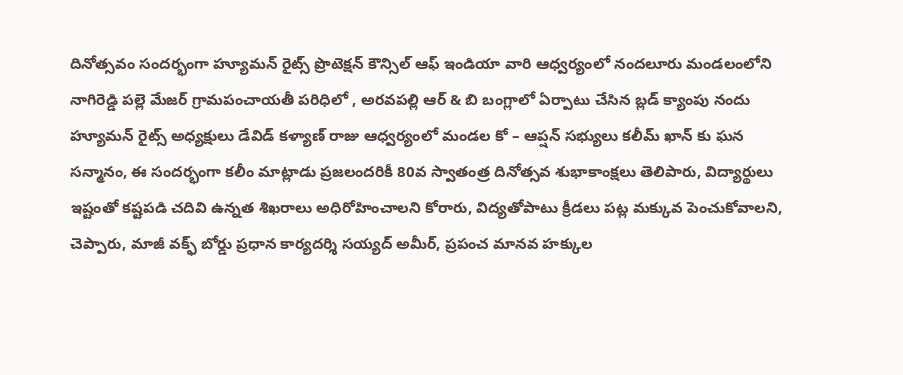దినోత్సవం సందర్భంగా హ్యూమన్ రైట్స్ ప్రొటెక్షన్ కౌన్సిల్ ఆఫ్ ఇండియా వారి ఆధ్వర్యంలో నందలూరు మండలంలోని నాగిరెడ్డి పల్లె మేజర్ గ్రామపంచాయతీ పరిధిలో , అరవపల్లి ఆర్ & బి బంగ్లాలో ఏర్పాటు చేసిన బ్లడ్ క్యాంపు నందు హ్యూమన్ రైట్స్ అధ్యక్షులు డేవిడ్ కళ్యాణ్ రాజు ఆధ్వర్యంలో మండల కో – ఆప్షన్ సభ్యులు కలీమ్ ఖాన్ కు ఘన సన్మానం, ఈ సందర్భంగా కలీం మాట్లాడు ప్రజలందరికీ 80వ స్వాతంత్ర దినోత్సవ శుభాకాంక్షలు తెలిపారు, విద్యార్థులు ఇష్టంతో కష్టపడి చదివి ఉన్నత శిఖరాలు అధిరోహించాలని కోరారు, విద్యతోపాటు క్రీడలు పట్ల మక్కువ పెంచుకోవాలని, చెప్పారు, మాజీ వక్ఫ్ బోర్డు ప్రధాన కార్యదర్శి సయ్యద్ అమీర్, ప్రపంచ మానవ హక్కుల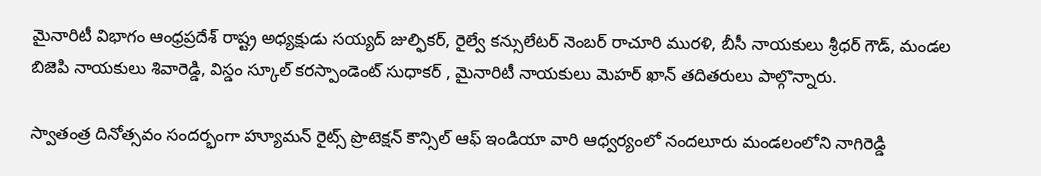మైనారిటీ విభాగం ఆంధ్రప్రదేశ్ రాష్ట్ర అధ్యక్షుడు సయ్యద్ జుల్ఫికర్, రైల్వే కన్సులేటర్ నెంబర్ రాచూరి మురళి, బీసీ నాయకులు శ్రీధర్ గౌడ్, మండల బిజెపి నాయకులు శివారెడ్డి, విస్డం స్కూల్ కరస్పాండెంట్ సుధాకర్ , మైనారిటీ నాయకులు మెహర్ ఖాన్ తదితరులు పాల్గొన్నారు.

స్వాతంత్ర దినోత్సవం సందర్భంగా హ్యూమన్ రైట్స్ ప్రొటెక్షన్ కౌన్సిల్ ఆఫ్ ఇండియా వారి ఆధ్వర్యంలో నందలూరు మండలంలోని నాగిరెడ్డి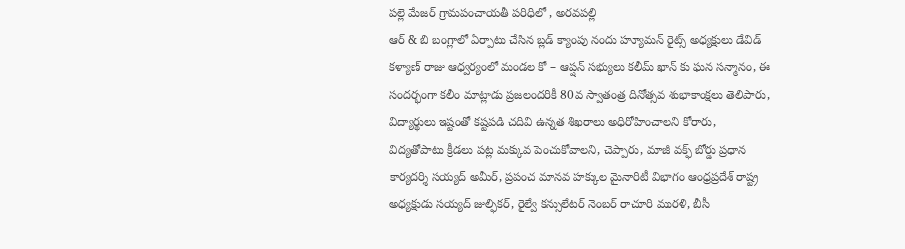పల్లె మేజర్ గ్రామపంచాయతీ పరిధిలో , అరవపల్లి
ఆర్ & బి బంగ్లాలో ఏర్పాటు చేసిన బ్లడ్ క్యాంపు నందు హ్యూమన్ రైట్స్ అధ్యక్షులు డేవిడ్ కళ్యాణ్ రాజు ఆధ్వర్యంలో మండల కో – ఆప్షన్ సభ్యులు కలీమ్ ఖాన్ కు ఘన సన్మానం, ఈ సందర్భంగా కలీం మాట్లాడు ప్రజలందరికీ 80వ స్వాతంత్ర దినోత్సవ శుభాకాంక్షలు తెలిపారు, విద్యార్థులు ఇష్టంతో కష్టపడి చదివి ఉన్నత శిఖరాలు అధిరోహించాలని కోరారు, విద్యతోపాటు క్రీడలు పట్ల మక్కువ పెంచుకోవాలని, చెప్పారు, మాజీ వక్ఫ్ బోర్డు ప్రధాన కార్యదర్శి సయ్యద్ అమీర్, ప్రపంచ మానవ హక్కుల మైనారిటీ విభాగం ఆంధ్రప్రదేశ్ రాష్ట్ర అధ్యక్షుడు సయ్యద్ జుల్ఫికర్, రైల్వే కన్సులేటర్ నెంబర్ రాచూరి మురళి, బీసీ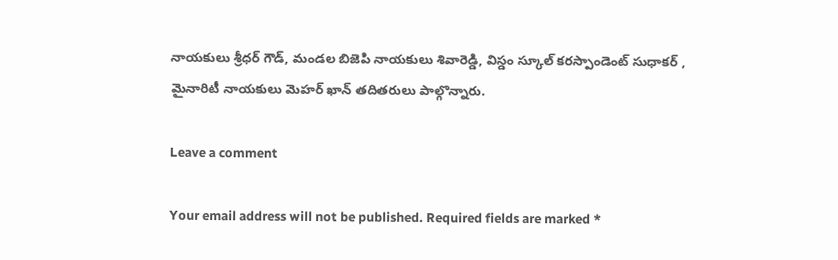నాయకులు శ్రీధర్ గౌడ్, మండల బిజెపి నాయకులు శివారెడ్డి, విస్డం స్కూల్ కరస్పాండెంట్ సుధాకర్ , మైనారిటీ నాయకులు మెహర్ ఖాన్ తదితరులు పాల్గొన్నారు.

Leave a comment

Your email address will not be published. Required fields are marked *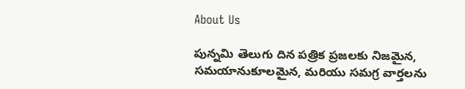About Us

పున్నమి తెలుగు దిన పత్రిక ప్రజలకు నిజమైన, సమయానుకూలమైన, మరియు సమగ్ర వార్తలను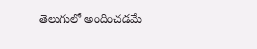తెలుగులో అందించడమే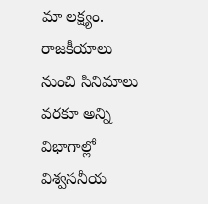మా లక్ష్యం.
రాజకీయాలు నుంచి సినిమాలు వరకూ అన్ని విభాగాల్లో విశ్వసనీయ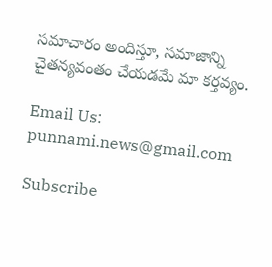సమాచారం అందిస్తూ, సమాజాన్ని చైతన్యవంతం చేయడమే మా కర్తవ్యం.

Email Us: punnami.news@gmail.com

Subscribe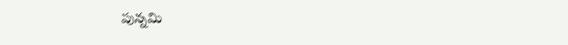పున్నమి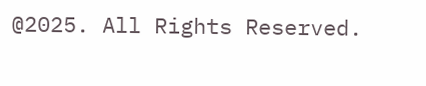@2025. All Rights Reserved.